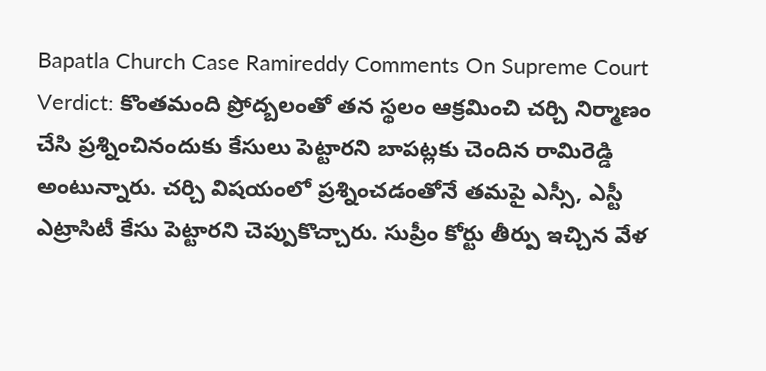Bapatla Church Case Ramireddy Comments On Supreme Court Verdict: కొంతమంది ప్రోద్బలంతో తన స్థలం ఆక్రమించి చర్చి నిర్మాణం చేసి ప్రశ్నించినందుకు కేసులు పెట్టారని బాపట్లకు చెందిన రామిరెడ్డి అంటున్నారు. చర్చి విషయంలో ప్రశ్నించడంతోనే తమపై ఎస్సీ, ఎస్టీ ఎట్రాసిటీ కేసు పెట్టారని చెప్పుకొచ్చారు. సుప్రీం కోర్టు తీర్పు ఇచ్చిన వేళ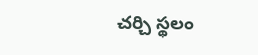చర్చి స్థలం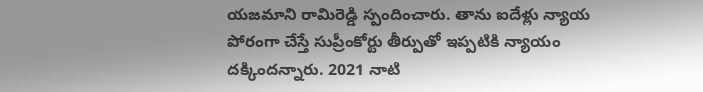యజమాని రామిరెడ్డి స్పందించారు. తాను ఐదేళ్లు న్యాయ పోరంగా చేస్తే సుప్రీంకోర్టు తీర్పుతో ఇప్పటికి న్యాయం దక్కిందన్నారు. 2021 నాటి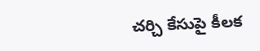చర్చి కేసుపై కీలక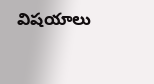విషయాలు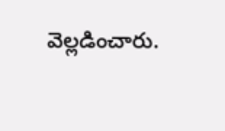వెల్లడించారు.